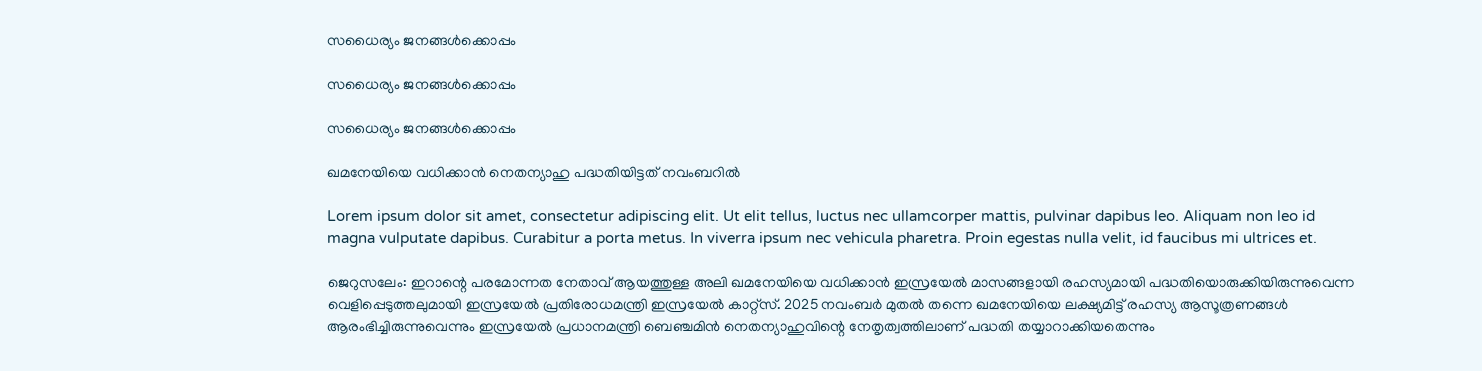സധൈര്യം ജനങ്ങൾക്കൊപ്പം

സധൈര്യം ജനങ്ങൾക്കൊപ്പം

സധൈര്യം ജനങ്ങൾക്കൊപ്പം

ഖമനേയിയെ വധിക്കാൻ നെതന്യാഹു പദ്ധതിയിട്ടത് നവംബറിൽ

Lorem ipsum dolor sit amet, consectetur adipiscing elit. Ut elit tellus, luctus nec ullamcorper mattis, pulvinar dapibus leo. Aliquam non leo id magna vulputate dapibus. Curabitur a porta metus. In viverra ipsum nec vehicula pharetra. Proin egestas nulla velit, id faucibus mi ultrices et.

ജെറുസലേം: ഇറാന്റെ പരമോന്നത നേതാവ് ആയത്തുള്ള അലി ഖമനേയിയെ വധിക്കാൻ ഇസ്രയേൽ മാസങ്ങളായി രഹസ്യമായി പദ്ധതിയൊരുക്കിയിരുന്നുവെന്ന വെളിപ്പെടുത്തലുമായി ഇസ്രയേൽ പ്രതിരോധമന്ത്രി ഇസ്രയേൽ കാറ്റ്സ്. 2025 നവംബർ മുതൽ തന്നെ ഖമനേയിയെ ലക്ഷ്യമിട്ട് രഹസ്യ ആസൂത്രണങ്ങൾ ആരംഭിച്ചിരുന്നുവെന്നും ഇസ്രയേൽ പ്രധാനമന്ത്രി ബെഞ്ചമിൻ നെതന്യാഹുവിന്റെ നേതൃത്വത്തിലാണ് പദ്ധതി തയ്യാറാക്കിയതെന്നും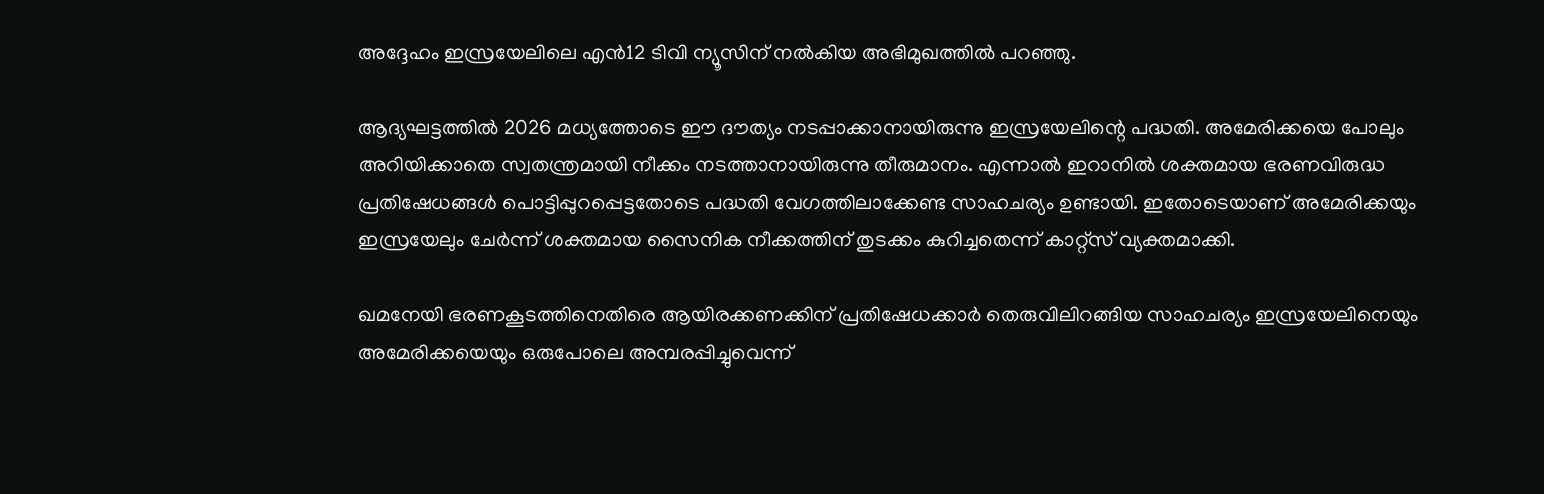അദ്ദേഹം ഇസ്രയേലിലെ എൻ12 ടിവി ന്യൂസിന് നൽകിയ അഭിമുഖത്തിൽ പറഞ്ഞു.

ആദ്യഘട്ടത്തിൽ 2026 മധ്യത്തോടെ ഈ ദൗത്യം നടപ്പാക്കാനായിരുന്നു ഇസ്രയേലിന്റെ പദ്ധതി. അമേരിക്കയെ പോലും അറിയിക്കാതെ സ്വതന്ത്രമായി നീക്കം നടത്താനായിരുന്നു തീരുമാനം. എന്നാൽ ഇറാനിൽ ശക്തമായ ഭരണവിരുദ്ധ പ്രതിഷേധങ്ങൾ പൊട്ടിപ്പുറപ്പെട്ടതോടെ പദ്ധതി വേഗത്തിലാക്കേണ്ട സാഹചര്യം ഉണ്ടായി. ഇതോടെയാണ് അമേരിക്കയും ഇസ്രയേലും ചേർന്ന് ശക്തമായ സൈനിക നീക്കത്തിന് തുടക്കം കുറിച്ചതെന്ന് കാറ്റ്സ് വ്യക്തമാക്കി.

ഖമനേയി ഭരണകൂടത്തിനെതിരെ ആയിരക്കണക്കിന് പ്രതിഷേധക്കാർ തെരുവിലിറങ്ങിയ സാഹചര്യം ഇസ്രയേലിനെയും അമേരിക്കയെയും ഒരുപോലെ അമ്പരപ്പിച്ചുവെന്ന്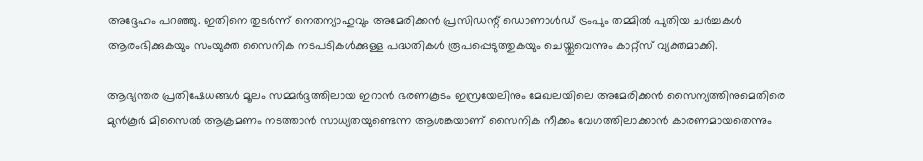അദ്ദേഹം പറഞ്ഞു. ഇതിനെ തുടർന്ന് നെതന്യാഹുവും അമേരിക്കൻ പ്രസിഡന്റ് ഡൊണാൾഡ് ട്രംപും തമ്മിൽ പുതിയ ചർച്ചകൾ ആരംഭിക്കുകയും സംയുക്ത സൈനിക നടപടികൾക്കുള്ള പദ്ധതികൾ രൂപപ്പെടുത്തുകയും ചെയ്തുവെന്നും കാറ്റ്സ് വ്യക്തമാക്കി.

ആഭ്യന്തര പ്രതിഷേധങ്ങൾ മൂലം സമ്മർദ്ദത്തിലായ ഇറാൻ ഭരണകൂടം ഇസ്രയേലിനും മേഖലയിലെ അമേരിക്കൻ സൈന്യത്തിനുമെതിരെ മുൻകൂർ മിസൈൽ ആക്രമണം നടത്താൻ സാധ്യതയുണ്ടെന്ന ആശങ്കയാണ് സൈനിക നീക്കം വേഗത്തിലാക്കാൻ കാരണമായതെന്നും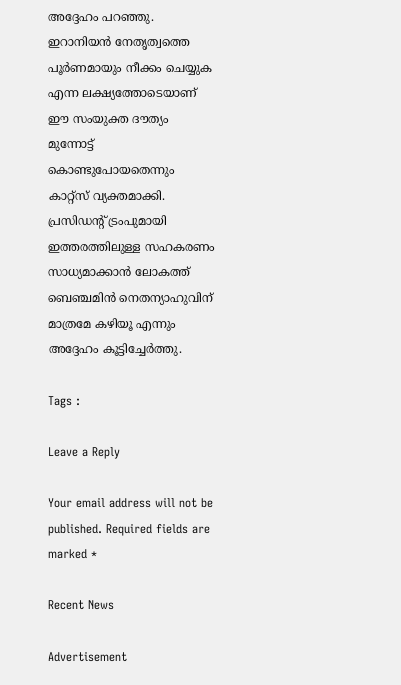അദ്ദേഹം പറഞ്ഞു. ഇറാനിയൻ നേതൃത്വത്തെ പൂർണമായും നീക്കം ചെയ്യുക എന്ന ലക്ഷ്യത്തോടെയാണ് ഈ സംയുക്ത ദൗത്യം മുന്നോട്ട് കൊണ്ടുപോയതെന്നും കാറ്റ്സ് വ്യക്തമാക്കി. പ്രസിഡന്റ് ട്രംപുമായി ഇത്തരത്തിലുള്ള സഹകരണം സാധ്യമാക്കാൻ ലോകത്ത് ബെഞ്ചമിൻ നെതന്യാഹുവിന് മാത്രമേ കഴിയൂ എന്നും അദ്ദേഹം കൂട്ടിച്ചേർത്തു.

Tags :

Leave a Reply

Your email address will not be published. Required fields are marked *

Recent News

Advertisement